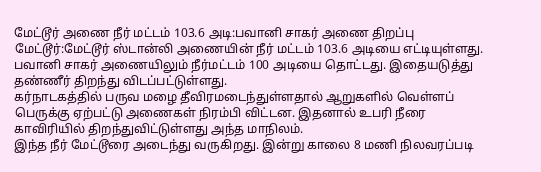மேட்டூர் அணை நீர் மட்டம் 103.6 அடி:பவானி சாகர் அணை திறப்பு
மேட்டூர்:மேட்டூர் ஸ்டான்லி அணையின் நீர் மட்டம் 103.6 அடியை எட்டியுள்ளது.
பவானி சாகர் அணையிலும் நீர்மட்டம் 100 அடியை தொட்டது. இதையடுத்து தண்ணீர் திறந்து விடப்பட்டுள்ளது.
கர்நாடகத்தில் பருவ மழை தீவிரமடைந்துள்ளதால் ஆறுகளில் வெள்ளப் பெருக்கு ஏற்பட்டு அணைகள் நிரம்பி விட்டன. இதனால் உபரி நீரை காவிரியில் திறந்துவிட்டுள்ளது அந்த மாநிலம்.
இந்த நீர் மேட்டூரை அடைந்து வருகிறது. இன்று காலை 8 மணி நிலவரப்படி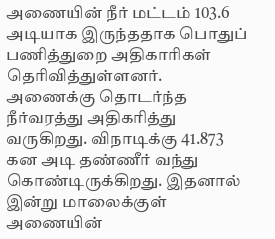அணையின் நீர் மட்டம் 103.6 அடியாக இருந்ததாக பொதுப் பணித்துறை அதிகாரிகள் தெரிவித்துள்ளனர்.
அணைக்கு தொடர்ந்த நீர்வரத்து அதிகரித்து வருகிறது. விநாடிக்கு 41.873 கன அடி தண்ணீர் வந்து கொண்டிருக்கிறது. இதனால் இன்று மாலைக்குள் அணையின்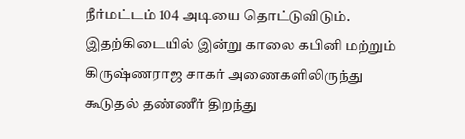நீர்மட்டம் 104 அடியை தொட்டுவிடும்.
இதற்கிடையில் இன்று காலை கபினி மற்றும் கிருஷ்ணராஜ சாகர் அணைகளிலிருந்து கூடுதல் தண்ணீர் திறந்து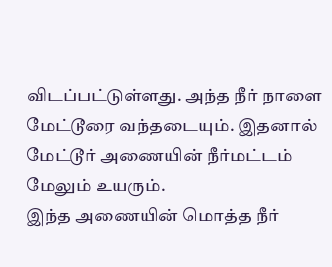விடப்பட்டுள்ளது. அந்த நீர் நாளை மேட்டூரை வந்தடையும். இதனால் மேட்டூர் அணையின் நீர்மட்டம் மேலும் உயரும்.
இந்த அணையின் மொத்த நீர்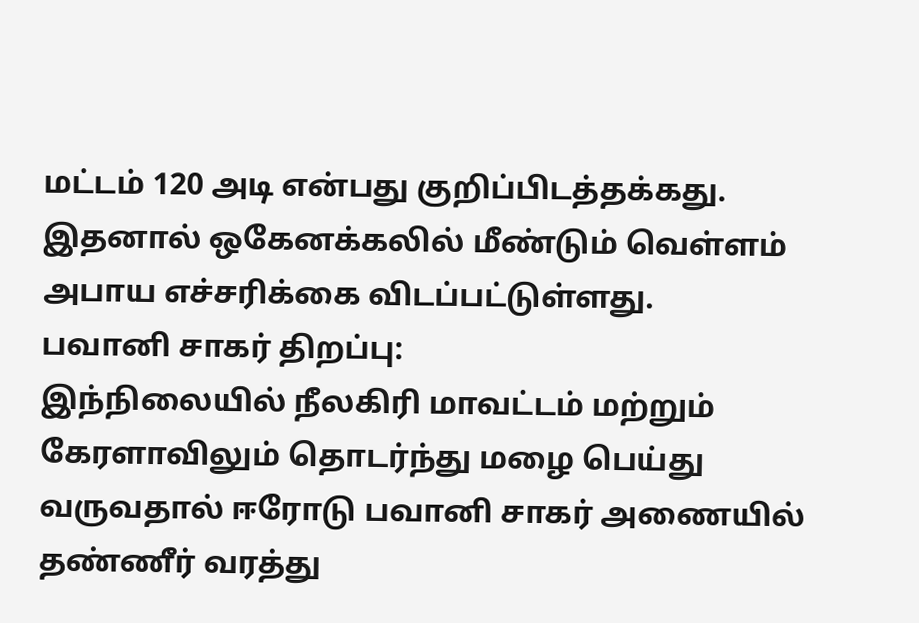மட்டம் 120 அடி என்பது குறிப்பிடத்தக்கது.
இதனால் ஒகேனக்கலில் மீண்டும் வெள்ளம் அபாய எச்சரிக்கை விடப்பட்டுள்ளது.
பவானி சாகர் திறப்பு:
இந்நிலையில் நீலகிரி மாவட்டம் மற்றும் கேரளாவிலும் தொடர்ந்து மழை பெய்து வருவதால் ஈரோடு பவானி சாகர் அணையில் தண்ணீர் வரத்து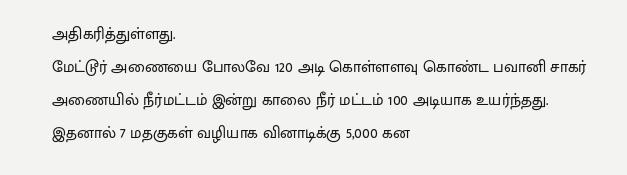அதிகரித்துள்ளது.
மேட்டூர் அணையை போலவே 120 அடி கொள்ளளவு கொண்ட பவானி சாகர் அணையில் நீர்மட்டம் இன்று காலை நீர் மட்டம் 100 அடியாக உயர்ந்தது.
இதனால் 7 மதகுகள் வழியாக வினாடிக்கு 5,000 கன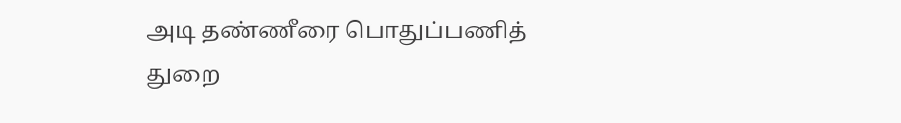அடி தண்ணீரை பொதுப்பணித் துறை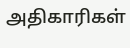அதிகாரிகள்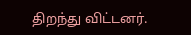திறந்து விட்டனர்.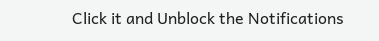Click it and Unblock the Notifications